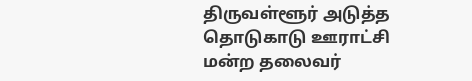திருவள்ளூர் அடுத்த தொடுகாடு ஊராட்சி மன்ற தலைவர்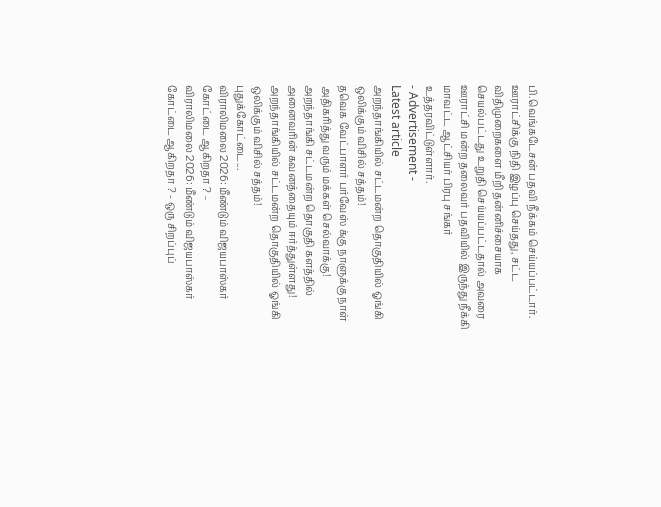பி.வெங்கடேசன் பதவி நீக்கம் செய்யப்பட்டார்.
ஊராட்சிக்கு நிதி இழப்பு செய்தது, சட்ட விதிமுறைகளை மீறி தன்னிச்சையாக செயல்பட்டது உறுதி செய்யப்பட்டதால் அவரை ஊராட்சி மன்ற தலைவர் பதவியில் இருந்து நீக்கி மாவட்ட ஆட்சியர் பிரபு சங்கர் உத்தரவிட்டுள்ளார்.
- Advertisement -
Latest article
அறந்தாங்கியில் சட்டமன்ற தொகுதியில் ஓங்கி ஒலிக்கும் விசில் சத்தம்!
தவெக வேட்பாளர் பர்வேஸ் க்கு நாளுக்கு நாள் அதிகரித்து வரும் மக்கள் செல்வாக்கு!
அறந்தாங்கி சட்டமன்ற தொகுதி களத்தில் அனைவரின் கவனத்தையும் ஈர்த்துள்ளது!
அறந்தாங்கியில் சட்டமன்ற தொகுதியில் ஓங்கி ஒலிக்கும் விசில் சத்தம்!
புதுக்கோட்டை...
விராலிமலை 2026: மீண்டும் விஜயபாஸ்கர் கோட்டை ஆகிறதா ? –
விராலிமலை 2026: மீண்டும் விஜயபாஸ்கர் கோட்டை ஆகிறதா ? - ஒரு சிறப்புப்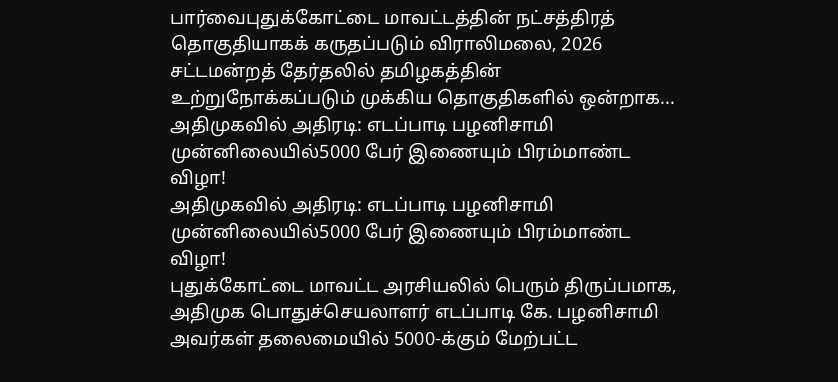பார்வைபுதுக்கோட்டை மாவட்டத்தின் நட்சத்திரத் தொகுதியாகக் கருதப்படும் விராலிமலை, 2026 சட்டமன்றத் தேர்தலில் தமிழகத்தின் உற்றுநோக்கப்படும் முக்கிய தொகுதிகளில் ஒன்றாக...
அதிமுகவில் அதிரடி: எடப்பாடி பழனிசாமி முன்னிலையில்5000 பேர் இணையும் பிரம்மாண்ட விழா!
அதிமுகவில் அதிரடி: எடப்பாடி பழனிசாமி முன்னிலையில்5000 பேர் இணையும் பிரம்மாண்ட விழா!
புதுக்கோட்டை மாவட்ட அரசியலில் பெரும் திருப்பமாக, அதிமுக பொதுச்செயலாளர் எடப்பாடி கே. பழனிசாமி அவர்கள் தலைமையில் 5000-க்கும் மேற்பட்ட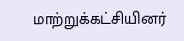மாற்றுக்கட்சியினர்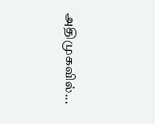அதிமுகவில்...